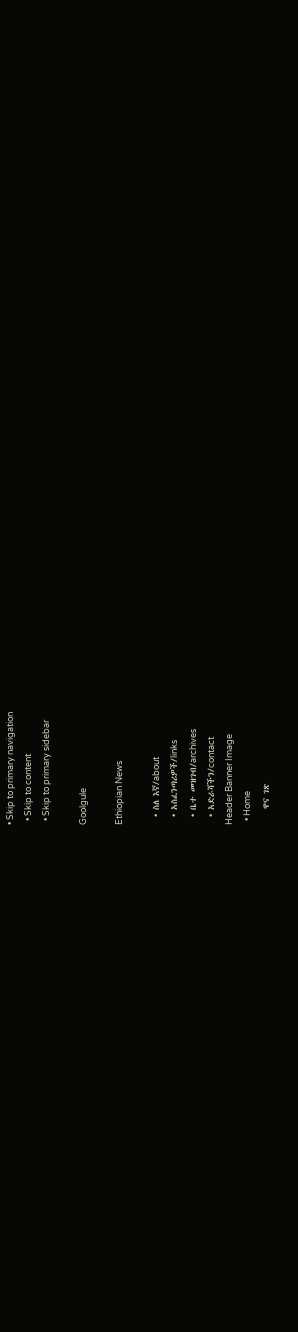• Skip to primary navigation
  • Skip to content
  • Skip to primary sidebar

Goolgule

Ethiopian News

  • ስለ እኛ/about
  • አስፈንጣሪዎች/links
  • ቤተ መዝገብ/archives
  • አድራሻችን/contact
Header Banner Image
  • Home
    ዋና ገጽ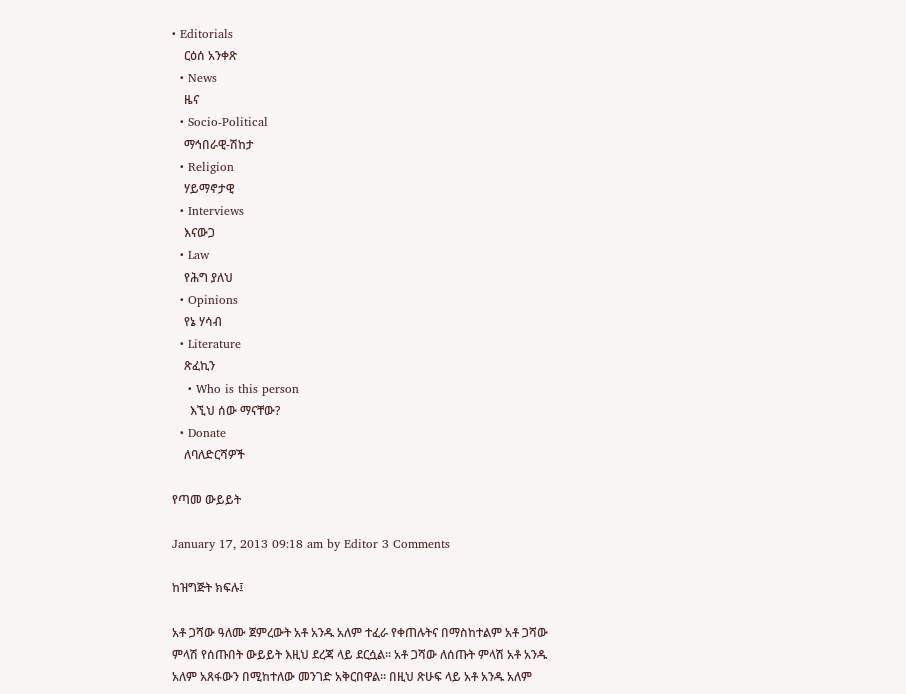• Editorials
    ርዕሰ አንቀጽ
  • News
    ዜና
  • Socio-Political
    ማኅበራዊ-ሽከታ
  • Religion
    ሃይማኖታዊ
  • Interviews
    እናውጋ
  • Law
    የሕግ ያለህ
  • Opinions
    የኔ ሃሳብ
  • Literature
    ጽፈኪን
    • Who is this person
      እኚህ ሰው ማናቸው?
  • Donate
    ለባለድርሻዎች

የጣመ ውይይት

January 17, 2013 09:18 am by Editor 3 Comments

ከዝግጅት ክፍሉ፤

አቶ ጋሻው ዓለሙ ጀምረውት አቶ አንዱ አለም ተፈራ የቀጠሉትና በማስከተልም አቶ ጋሻው ምላሽ የሰጡበት ውይይት እዚህ ደረጃ ላይ ደርሷል፡፡ አቶ ጋሻው ለሰጡት ምላሽ አቶ አንዱ አለም አጸፋውን በሚከተለው መንገድ አቅርበዋል፡፡ በዚህ ጽሁፍ ላይ አቶ አንዱ አለም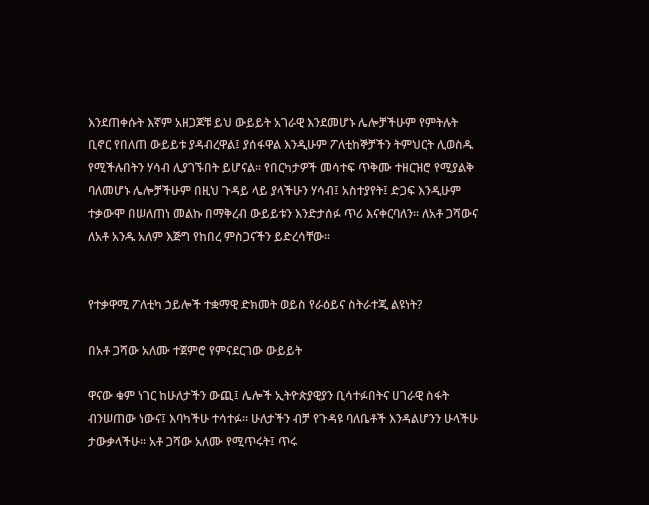እንደጠቀሱት እኛም አዘጋጆቹ ይህ ውይይት አገራዊ እንደመሆኑ ሌሎቻችሁም የምትሉት ቢኖር የበለጠ ውይይቱ ያዳብረዋል፤ ያሰፋዋል እንዲሁም ፖለቲከኞቻችን ትምህርት ሊወስዱ የሚችሉበትን ሃሳብ ሊያገኙበት ይሆናል፡፡ የበርካታዎች መሳተፍ ጥቅሙ ተዘርዝሮ የሚያልቅ ባለመሆኑ ሌሎቻችሁም በዚህ ጉዳይ ላይ ያላችሁን ሃሳብ፤ አስተያየት፤ ድጋፍ እንዲሁም ተቃውሞ በሠለጠነ መልኩ በማቅረብ ውይይቱን እንድታሰፉ ጥሪ እናቀርባለን፡፡ ለአቶ ጋሻውና ለአቶ አንዱ አለም እጅግ የከበረ ምስጋናችን ይድረሳቸው፡፡


የተቃዋሚ ፖለቲካ ኃይሎች ተቋማዊ ድክመት ወይስ የራዕይና ስትራተጂ ልዩነት?

በአቶ ጋሻው አለሙ ተጀምሮ የምናደርገው ውይይት

ዋናው ቁም ነገር ከሁለታችን ውጪ፤ ሌሎች ኢትዮጵያዊያን ቢሳተፉበትና ሀገራዊ ስፋት ብንሠጠው ነውና፤ እባካችሁ ተሳተፉ። ሁለታችን ብቻ የጉዳዩ ባለቤቶች እንዳልሆንን ሁላችሁ ታውቃላችሁ። አቶ ጋሻው አለሙ የሚጥሩት፤ ጥሩ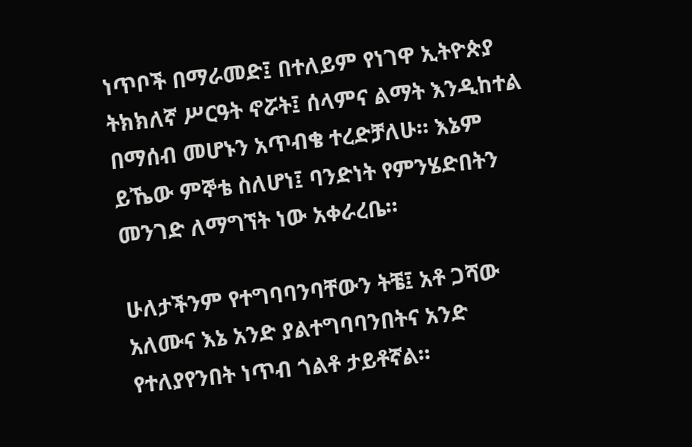ነጥቦች በማራመድ፤ በተለይም የነገዋ ኢትዮጵያ ትክክለኛ ሥርዓት ኖሯት፤ ሰላምና ልማት እንዲከተል በማሰብ መሆኑን አጥብቄ ተረድቻለሁ። እኔም ይኼው ምኞቴ ስለሆነ፤ ባንድነት የምንሄድበትን መንገድ ለማግኘት ነው አቀራረቤ።

ሁለታችንም የተግባባንባቸውን ትቼ፤ አቶ ጋሻው አለሙና እኔ አንድ ያልተግባባንበትና አንድ የተለያየንበት ነጥብ ጎልቶ ታይቶኛል።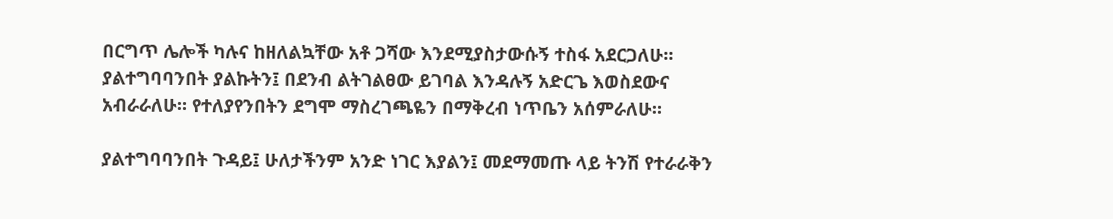በርግጥ ሌሎች ካሉና ከዘለልኳቸው አቶ ጋሻው እንደሚያስታውሱኝ ተስፋ አደርጋለሁ። ያልተግባባንበት ያልኩትን፤ በደንብ ልትገልፀው ይገባል እንዳሉኝ አድርጌ እወስደውና አብራራለሁ። የተለያየንበትን ደግሞ ማስረገጫዬን በማቅረብ ነጥቤን አሰምራለሁ።

ያልተግባባንበት ጉዳይ፤ ሁለታችንም አንድ ነገር እያልን፤ መደማመጡ ላይ ትንሽ የተራራቅን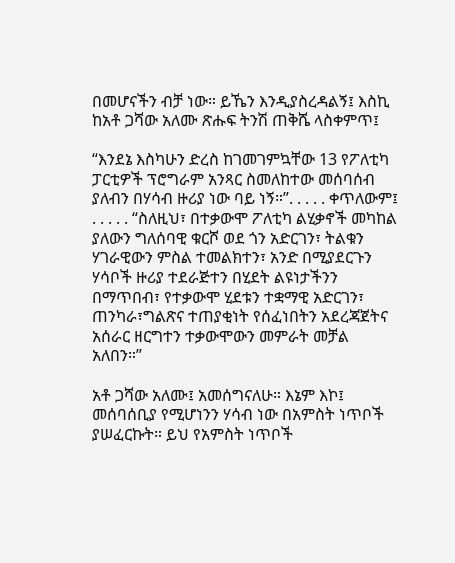በመሆናችን ብቻ ነው። ይኼን እንዲያስረዳልኝ፤ እስኪ ከአቶ ጋሻው አለሙ ጽሑፍ ትንሽ ጠቅሼ ላስቀምጥ፤

“እንደኔ እስካሁን ድረስ ከገመገምኳቸው 13 የፖለቲካ ፓርቲዎች ፕሮግራም አንጻር ስመለከተው መሰባሰብ ያለብን በሃሳብ ዙሪያ ነው ባይ ነኝ።”. . . . . ቀጥለውም፤ . . . . . “ስለዚህ፣ በተቃውሞ ፖለቲካ ልሂቃኖች መካከል ያለውን ግለሰባዊ ቁርሾ ወደ ጎን አድርገን፣ ትልቁን ሃገራዊውን ምስል ተመልክተን፣ አንድ በሚያደርጉን ሃሳቦች ዙሪያ ተደራጅተን በሂደት ልዩነታችንን በማጥበብ፣ የተቃውሞ ሂደቱን ተቋማዊ አድርገን፣ ጠንካራ፣ግልጽና ተጠያቂነት የሰፈነበትን አደረጃጀትና አሰራር ዘርግተን ተቃውሞውን መምራት መቻል አለበን።”

አቶ ጋሻው አለሙ፤ አመሰግናለሁ። እኔም እኮ፤ መሰባሰቢያ የሚሆነንን ሃሳብ ነው በአምስት ነጥቦች ያሠፈርኩት። ይህ የአምስት ነጥቦች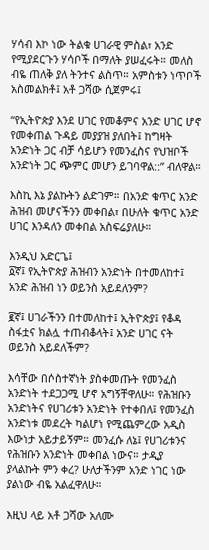ሃሳብ እኮ ነው ትልቁ ሀገራዊ ምስል፣ አንድ የሚያደርጉን ሃሳቦች በማለት ያሠፈሩት። መለስ ብዬ ጠለቅ ያለ ትንተና ልስጥ። አምስቱን ነጥቦች አስመልክቶ፤ አቶ ጋሻው ሲጀምሩ፤

“የኢትዮጵያ እንደ ሀገር የመቆምና አንድ ሀገር ሆኖ የመቀጠል ጉዳይ መያያዝ ያለበት፤ ከግዛት አንድነት ጋር ብቻ ሳይሆን የመንፈስና የህዝቦች አንድነት ጋር ጭምር መሆን ይገባዋል::” ብለዋል።

እስኪ እኔ ያልኩትን ልድገም። በአንድ ቁጥር አንድ ሕዝብ መሆናችንን መቀበል፣ በሁለት ቁጥር አንድ ሀገር እንዳለን መቀበል አስፍሬያለሁ።

እንዲህ አድርጌ፤
፩ኛ፤ የኢትዮጵያ ሕዝብን አንድነት በተመለከተ፤ አንድ ሕዝብ ነን ወይንስ አይደለንም?

፪ኛ፤ ሀገራችንን በተመለከተ፤ ኢትዮጵያ፤ የቆዳ ስፋቷና ክልሏ ተጠብቆላት፤ አንድ ሀገር ናት ወይንስ አይደለችም?

እሳቸው በሶስተኛነት ያስቀመጡት የመንፈስ አንድነት ተደጋጋሚ ሆኖ አግኝቸዋለሁ። የሕዝቡን አንድነትና የሀገሪቱን አንድነት የተቀበለ፤ የመንፈስ አንድነቱ መደረት ካልሆነ የሚጨምረው አዲስ እውነታ አይታይኝም። መንፈሱ ለኔ፤ የሀገሪቱንና የሕዝቡን አንድነት መቀበል ነውና። ታዲያ ያላልኩት ምን ቀረ? ሁለታችንም አንድ ነገር ነው ያልነው ብዬ አልፈዋለሁ።

እዚህ ላይ አቶ ጋሻው አለሙ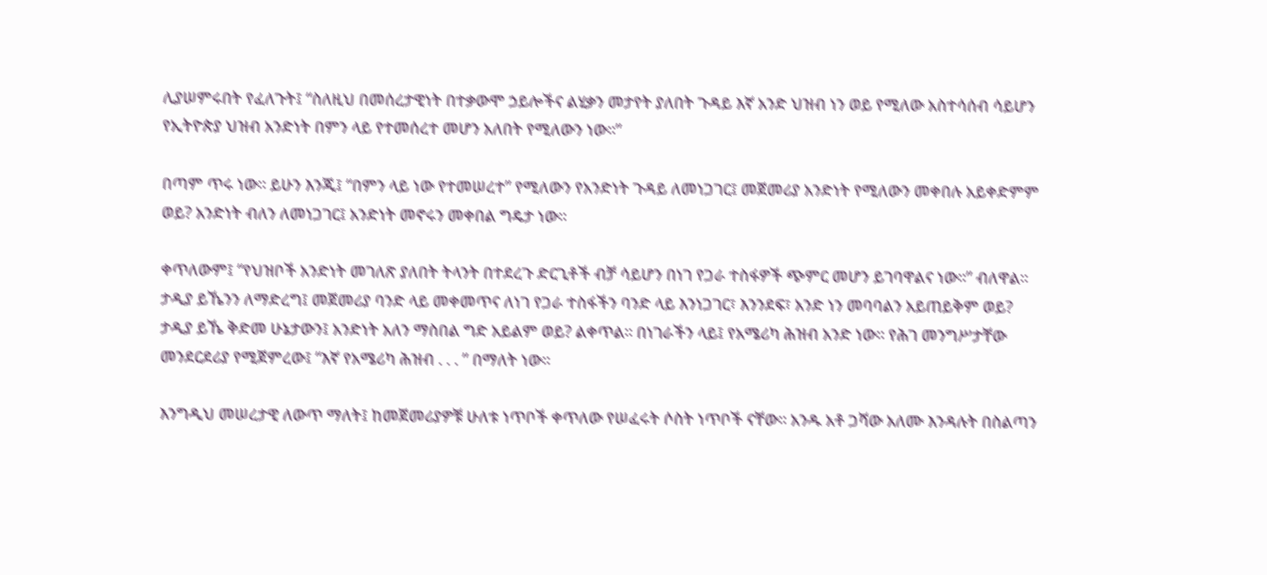ሊያሠምሩበት የፈለጉት፤ “ስለዚህ በመሰረታዊነት በተቃውሞ ኃይሎችና ልሂቃን መታየት ያለበት ጉዳይ እኛ አንድ ህዝብ ነን ወይ የሚለው አስተሳሰብ ሳይሆን የኢትዮጵያ ህዝብ አንድነት በምን ላይ የተመሰረተ መሆን አለበት የሚለውን ነው።”

በጣም ጥሩ ነው። ይሁን እንጂ፤ “በምን ላይ ነው የተመሠረተ” የሚለውን የአንድነት ጉዳይ ለመነጋገር፤ መጀመሪያ አንድነት የሚለውን መቀበሉ አይቀድምም ወይ? አንድነት ብለን ለመነጋገር፤ አንድነት መኖሩን መቀበል ግዴታ ነው።

ቀጥለውም፤ “የህዝቦች አንድነት መገለጽ ያለበት ትላንት በተደረጉ ድርጊቶች ብቻ ሳይሆን በነገ የጋራ ተስፋዎች ጭምር መሆን ይገባዋልና ነው።” ብለዋል። ታዲያ ይኼንን ለማድረግ፤ መጀመሪያ ባንድ ላይ መቀመጥና ለነገ የጋራ ተስፋችን ባንድ ላይ እንነጋገር፣ እንንደፍ፣ አንድ ነን መባባልን አይጠይቅም ወይ? ታዲያ ይኼ ቅድመ ሁኔታውን፤ አንድነት አለን ማስበል ግድ አይልም ወይ? ልቀጥል። በነገራችን ላይ፤ የአሜሪካ ሕዝብ አንድ ነው። የሕገ መንግሥታቸው መንደርደሪያ የሚጀምረው፤ “እኛ የአሜሪካ ሕዝብ . . . ” በማለት ነው።

እንግዲህ መሠረታዊ ለውጥ ማለት፤ ከመጀመሪያዎቹ ሁለቱ ነጥቦች ቀጥለው የሠፈሩት ሶስት ነጥቦች ናቸው። አንዱ አቶ ጋሻው አለሙ እንዳሉት በስልጣን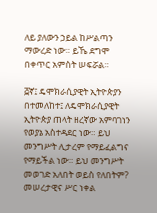ለይ ያለውን ኃይል ከሥልጣን ማውረድ ነው። ይኼ ደግሞ በቀጥር አምስት ሠፍሯል።

፭ኛ፤ ዴሞክራሲያዊት ኢትዮጵያን በተመለከተ፤ ለዴሞክራሲያዊት ኢትዮጵያ ጠላት ዘረኛው አምባገነን የወያኔ አስተዳደር ነው። ይህ መንግሥት ሊታረም የማይፈልግና የማይችል ነው። ይህ መንግሥት መወገድ አለበት ወይስ የለበትም? መሠረታዊና ሥር ነቀል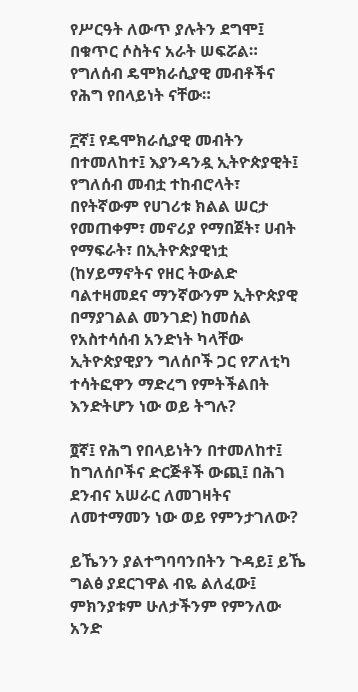የሥርዓት ለውጥ ያሉትን ደግሞ፤ በቁጥር ሶስትና አራት ሠፍሯል። የግለሰብ ዴሞክራሲያዊ መብቶችና የሕግ የበላይነት ናቸው።

፫ኛ፤ የዴሞክራሲያዊ መብትን በተመለከተ፤ እያንዳንዷ ኢትዮጵያዊት፤ የግለሰብ መብቷ ተከብሮላት፣ በየትኛውም የሀገሪቱ ክልል ሠርታ የመጠቀም፣ መኖሪያ የማበጀት፣ ሀብት የማፍራት፣ በኢትዮጵያዊነቷ (ከሃይማኖትና የዘር ትውልድ ባልተዛመደና ማንኛውንም ኢትዮጵያዊ በማያገልል መንገድ) ከመሰል የአስተሳሰብ አንድነት ካላቸው ኢትዮጵያዊያን ግለሰቦች ጋር የፖለቲካ ተሳትፎዋን ማድረግ የምትችልበት እንድትሆን ነው ወይ ትግሉ?

፬ኛ፤ የሕግ የበላይነትን በተመለከተ፤ ከግለሰቦችና ድርጅቶች ውጪ፤ በሕገ ደንብና አሠራር ለመገዛትና ለመተማመን ነው ወይ የምንታገለው?

ይኼንን ያልተግባባንበትን ጉዳይ፤ ይኼ ግልፅ ያደርገዋል ብዬ ልለፈው፤ ምክንያቱም ሁለታችንም የምንለው አንድ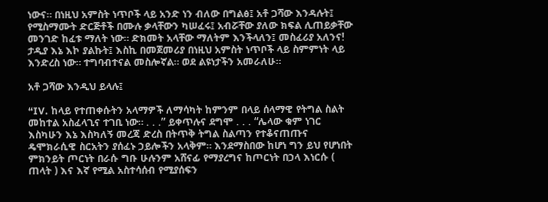ነውና። በነዚህ አምስት ነጥቦች ላይ አንድ ነን ብለው በግልፅ፤ አቶ ጋሻው እንዳሉት፤ የሚስማሙት ድርጅቶች በሙሉ ቃላቸውን ካሠፈሩ፤ አብሯቸው ያለው ክፍል ሊጠይቃቸው መንገድ ከፈቱ ማለት ነው። ድክመት አላቸው ማለትም እንችላለን፤ መስፈሪያ አለንና! ታዲያ እኔ እኮ ያልኩት፤ እስኪ በመጀመሪያ በነዚህ አምስት ነጥቦች ላይ ስምምነት ላይ እንድረስ ነው። ተግባብተናል መስሎኛል። ወደ ልዩነታችን አመራለሁ።

አቶ ጋሻው እንዲህ ይላሉ፤

“IV. ከላይ የተጠቀሱትን አላማዎች ለማሳካት ከምንም በላይ ሰላማዊ የትግል ስልት መከተል አስፈላጊና ተገቢ ነው። . . .” ይቀጥሉና ደግሞ . . . “ሌላው ቁም ነገር እስካሁን እኔ እስካለኝ መረጃ ድረስ በትጥቅ ትግል ስልጣን የተቆናጠጡና ዴሞክራሲዊ ስርአትን ያሰፈኑ ኃይሎችን አላቅም። እንደማስበው ከሆነ ግን ይህ የሆነበት ምክንይት ጦርነት በራሱ ግቡ ሁሉንም አሸናፊ የማያረግና ከጦርነት በኃላ እነርሱ ( ጠላት ) እና እኛ የሚል አስተሳሰብ የሚያሰፍን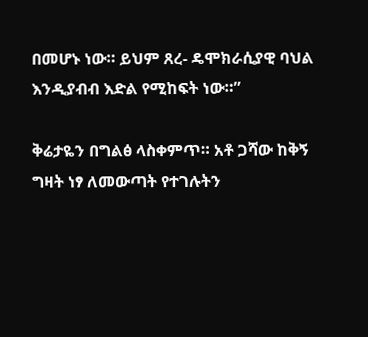በመሆኑ ነው። ይህም ጸረ- ዴሞክራሲያዊ ባህል እንዲያብብ እድል የሚከፍት ነው።”

ቅሬታዬን በግልፅ ላስቀምጥ። አቶ ጋሻው ከቅኝ ግዛት ነፃ ለመውጣት የተገሉትን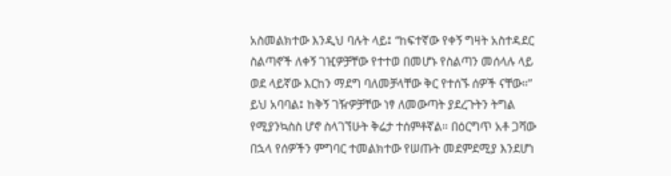አስመልክተው እንዲህ ባሉት ላይ፤ “ከፍተኛው የቀኝ ግዛት አስተዳደር ስልጣኖች ለቀኝ ገዢዎቻቸው የተተወ በመሆኑ የስልጣን መሰላሉ ላይ ወደ ላይኛው እርከን ማደግ ባለመቻላቸው ቅር የተሰኙ ሰዎች ናቸው።” ይህ አባባል፤ ከቅኝ ገዥዎቻቸው ነፃ ለመውጣት ያደረጉትን ትግል የሚያንኳስስ ሆኖ ስላገኘሁት ቅሬታ ተሰምቶኛል። በዕርግጥ አቶ ጋሻው በኋላ የሰዎችን ምግባር ተመልክተው የሠጡት መደምደሚያ እንደሆነ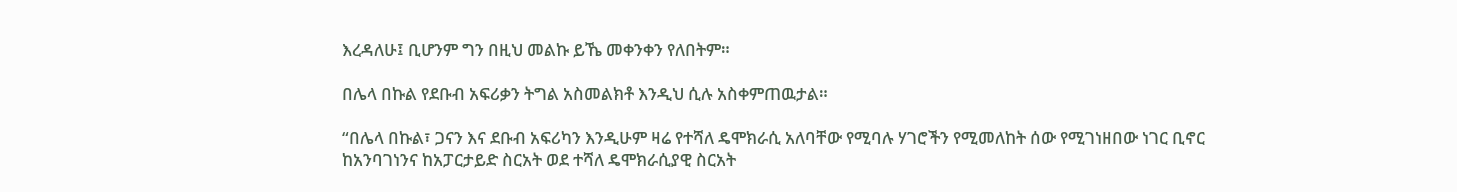እረዳለሁ፤ ቢሆንም ግን በዚህ መልኩ ይኼ መቀንቀን የለበትም።

በሌላ በኩል የደቡብ አፍሪቃን ትግል አስመልክቶ እንዲህ ሲሉ አስቀምጠዉታል።

“በሌላ በኩል፣ ጋናን እና ደቡብ አፍሪካን እንዲሁም ዛሬ የተሻለ ዴሞክራሲ አለባቸው የሚባሉ ሃገሮችን የሚመለከት ሰው የሚገነዘበው ነገር ቢኖር ከአንባገነንና ከአፓርታይድ ስርአት ወደ ተሻለ ዴሞክራሲያዊ ስርአት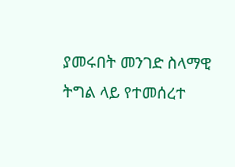ያመሩበት መንገድ ስላማዊ ትግል ላይ የተመሰረተ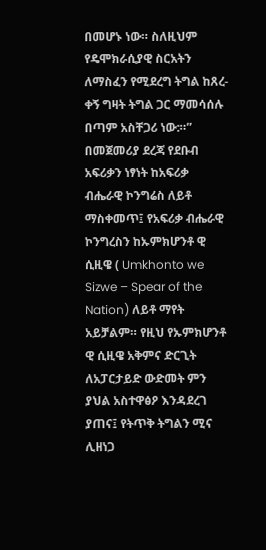በመሆኑ ነው። ስለዚህም የዴሞክራሲያዊ ስርአትን ለማስፈን የሚደረግ ትግል ከጸረ-ቀኝ ግዛት ትግል ጋር ማመሳሰሉ በጣም አስቸጋሪ ነው:።” በመጀመሪያ ደረጃ የደቡብ አፍሪቃን ነፃነት ከአፍሪቃ ብሔራዊ ኮንግሬስ ለይቶ ማስቀመጥ፤ የአፍሪቃ ብሔራዊ ኮንግረስን ከኡምክሆንቶ ዊ ሲዚዌ ( Umkhonto we Sizwe – Spear of the Nation) ለይቶ ማየት አይቻልም። የዚህ የኡምክሆንቶ ዊ ሲዚዌ አቅምና ድርጊት ለአፓርታይድ ውድመት ምን ያህል አስተዋፅዖ እንዳደረገ ያጠና፤ የትጥቅ ትግልን ሚና ሊዘነጋ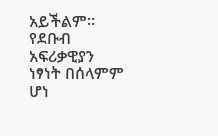አይችልም። የደቡብ አፍሪቃዊያን ነፃነት በሰላምም ሆነ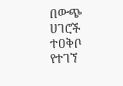በውጭ ሀገሮች ተዐቅቦ የተገኘ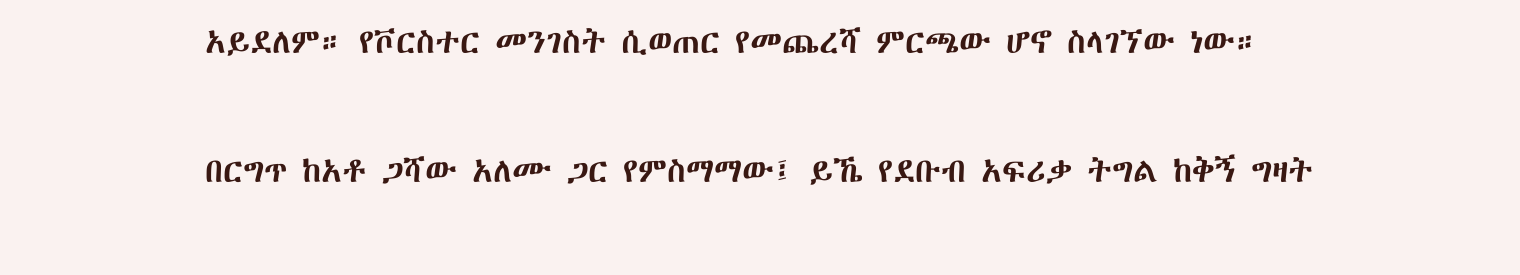አይደለም። የቮርስተር መንገስት ሲወጠር የመጨረሻ ምርጫው ሆኖ ስላገኘው ነው።

በርግጥ ከአቶ ጋሻው አለሙ ጋር የምስማማው፤ ይኼ የደቡብ አፍሪቃ ትግል ከቅኝ ግዛት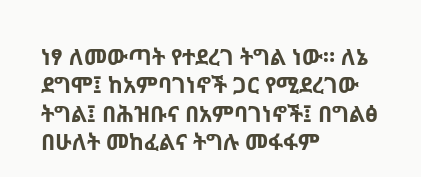ነፃ ለመውጣት የተደረገ ትግል ነው። ለኔ ደግሞ፤ ከአምባገነኖች ጋር የሚደረገው ትግል፤ በሕዝቡና በአምባገነኖች፤ በግልፅ በሁለት መከፈልና ትግሉ መፋፋም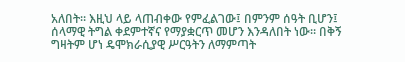አለበት። እዚህ ላይ ላጠብቀው የምፈልገው፤ በምንም ሰዓት ቢሆን፤ ሰላማዊ ትግል ቀደምተኛና የማያቋርጥ መሆን እንዳለበት ነው። በቅኝ ግዛትም ሆነ ዴሞክራሲያዊ ሥርዓትን ለማምጣት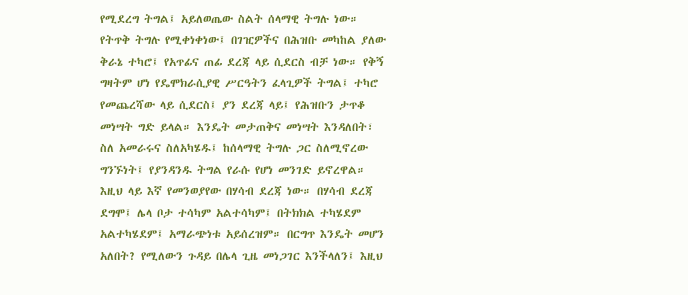የሚደረግ ትግል፤ አይለወጤው ስልት ሰላማዊ ትግሉ ነው። የትጥቅ ትግሉ የሚቀነቀነው፤ በገዢዎችና በሕዝቡ መካከል ያለው ቅራኔ ተካሮ፤ የአጥፊና ጠፊ ደረጃ ላይ ሲደርስ ብቻ ነው። የቅኝ ግዛትም ሆነ የዴሞክራሲያዊ ሥርዓትን ፈላጊዎች ትግል፤ ተካሮ የመጨረሻው ላይ ሲደርስ፤ ያን ደረጃ ላይ፤ የሕዝቡን ታጥቆ መነሣት ግድ ይላል። እንዴት መታጠቅና መነሣት እንዳለበት፣ ስለ አመራሩና ስለአካሄዱ፤ ከሰላማዊ ትግሉ ጋር ስለሚኖረው ግንኙነት፤ የያንዳንዱ ትግል የራሱ የሆነ መንገድ ይኖረዋል። እዚህ ላይ እኛ የመንወያየው በሃሳብ ደረጃ ነው። በሃሳብ ደረጃ ደግሞ፤ ሌላ ቦታ ተሳካም አልተሳካም፤ በትክክል ተካሄደም አልተካሄደም፤ አማራጭነቱ አይሰረዝም። በርግጥ እንዴት መሆን አለበት? የሚለውን ጉዳይ በሌላ ጊዜ መነጋገር እንችላለን፤ እዚህ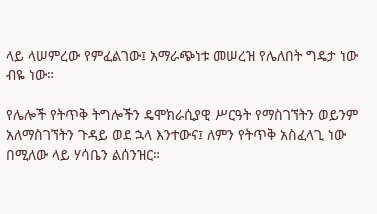ላይ ላሠምረው የምፈልገው፤ አማራጭነቱ መሠረዝ የሌለበት ግዴታ ነው ብዬ ነው።

የሌሎች የትጥቅ ትግሎችን ዴሞክራሲያዊ ሥርዓት የማስገኘትን ወይንም አለማስገኘትን ጉዳይ ወደ ኋላ እንተውና፤ ለምን የትጥቅ አስፈላጊ ነው በሚለው ላይ ሃሳቤን ልሰንዝር።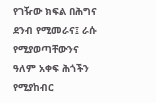የገዥው ክፍል በሕግና ደንብ የሚመራና፤ ራሱ የሚያወጣቸውንና ዓለም አቀፍ ሕጎችን የሚያከብር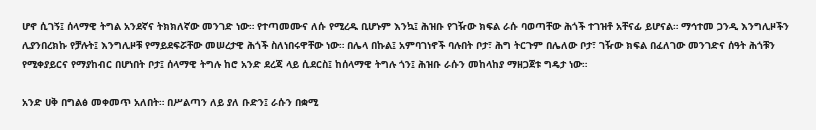ሆኖ ሲገኝ፤ ሰላማዊ ትግል አንደኛና ትክክለኛው መንገድ ነው። የተጣመሙና ለሱ የሚረዱ ቢሆኑም እንኳ፤ ሕዝቡ የገዥው ክፍል ራሱ ባወጣቸው ሕጎች ተገዝቶ አቸናፊ ይሆናል። ማኅተመ ጋንዲ እንግሊዞችን ሊያንበረክኩ የቻሉት፤ እንግሊዞቹ የማይደፍሯቸው መሠረታዊ ሕጎች ስለነበሩዋቸው ነው። በሌላ በኩል፤ አምባገነኖች ባሉበት ቦታ፣ ሕግ ትርጉም በሌለው ቦታ፣ ገዥው ክፍል በፈለገው መንገድና ሰዓት ሕጎቹን የሚቀያይርና የማያከብር በሆነበት ቦታ፤ ሰላማዊ ትግሉ ከሮ አንድ ደረጃ ላይ ሲደርስ፤ ከሰላማዊ ትግሉ ጎን፤ ሕዝቡ ራሱን መከላከያ ማዘጋጀቱ ግዴታ ነው።

አንድ ሀቅ በግልፅ መቀመጥ አለበት። በሥልጣን ለይ ያለ ቡድን፤ ራሱን በቋሚ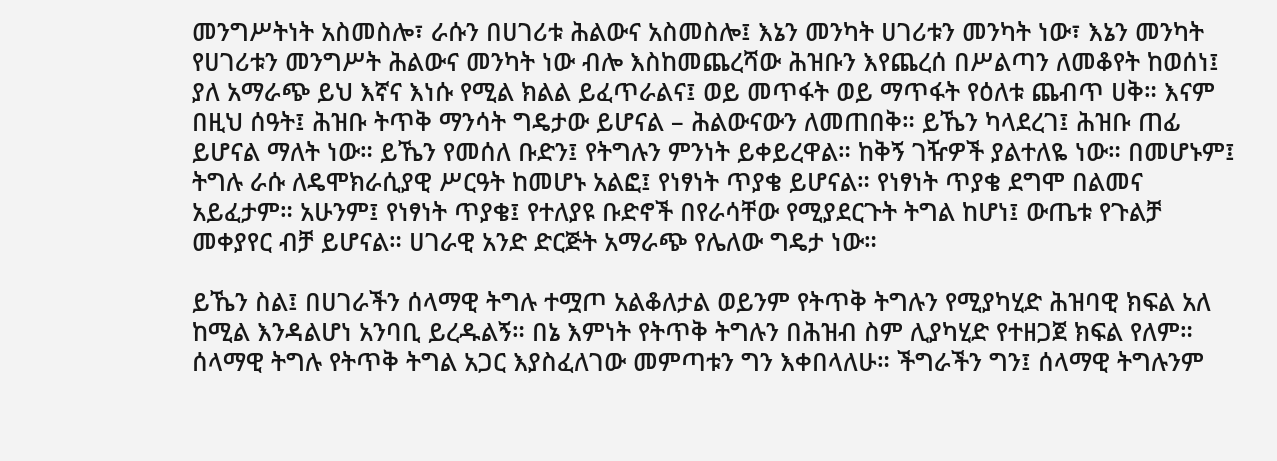መንግሥትነት አስመስሎ፣ ራሱን በሀገሪቱ ሕልውና አስመስሎ፤ እኔን መንካት ሀገሪቱን መንካት ነው፣ እኔን መንካት የሀገሪቱን መንግሥት ሕልውና መንካት ነው ብሎ እስከመጨረሻው ሕዝቡን እየጨረሰ በሥልጣን ለመቆየት ከወሰነ፤ ያለ አማራጭ ይህ እኛና እነሱ የሚል ክልል ይፈጥራልና፤ ወይ መጥፋት ወይ ማጥፋት የዕለቱ ጨብጥ ሀቅ። እናም በዚህ ሰዓት፤ ሕዝቡ ትጥቅ ማንሳት ግዴታው ይሆናል – ሕልውናውን ለመጠበቅ። ይኼን ካላደረገ፤ ሕዝቡ ጠፊ ይሆናል ማለት ነው። ይኼን የመሰለ ቡድን፤ የትግሉን ምንነት ይቀይረዋል። ከቅኝ ገዥዎች ያልተለዬ ነው። በመሆኑም፤ ትግሉ ራሱ ለዴሞክራሲያዊ ሥርዓት ከመሆኑ አልፎ፤ የነፃነት ጥያቄ ይሆናል። የነፃነት ጥያቄ ደግሞ በልመና አይፈታም። አሁንም፤ የነፃነት ጥያቄ፤ የተለያዩ ቡድኖች በየራሳቸው የሚያደርጉት ትግል ከሆነ፤ ውጤቱ የጉልቻ መቀያየር ብቻ ይሆናል። ሀገራዊ አንድ ድርጅት አማራጭ የሌለው ግዴታ ነው።

ይኼን ስል፤ በሀገራችን ሰላማዊ ትግሉ ተሟጦ አልቆለታል ወይንም የትጥቅ ትግሉን የሚያካሂድ ሕዝባዊ ክፍል አለ ከሚል እንዳልሆነ አንባቢ ይረዱልኝ። በኔ እምነት የትጥቅ ትግሉን በሕዝብ ስም ሊያካሂድ የተዘጋጀ ክፍል የለም። ሰላማዊ ትግሉ የትጥቅ ትግል አጋር እያስፈለገው መምጣቱን ግን እቀበላለሁ። ችግራችን ግን፤ ሰላማዊ ትግሉንም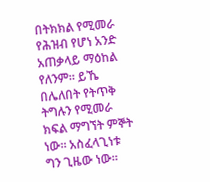በትክክል የሚመራ የሕዝብ የሆነ አንድ አጠቃላይ ማዕከል የለንም። ይኼ በሌለበት የትጥቅ ትግሉን የሚመራ ክፍል ማግኘት ምኞት ነው። አስፈላጊነቱ ግን ጊዜው ነው።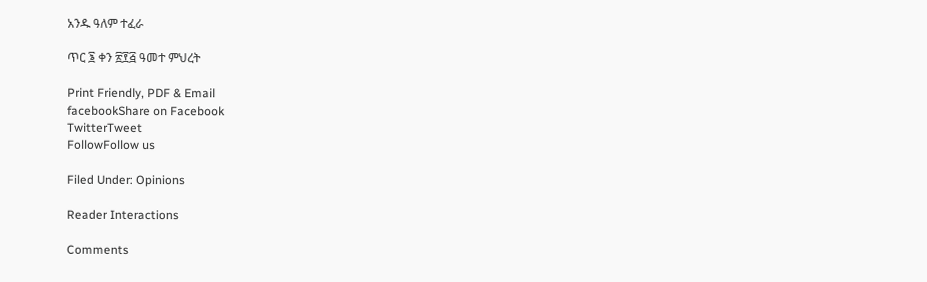አንዱ ዓለም ተፈራ

ጥር ፮ ቀን ፳፻፭ ዓመተ ምህረት

Print Friendly, PDF & Email
facebookShare on Facebook
TwitterTweet
FollowFollow us

Filed Under: Opinions

Reader Interactions

Comments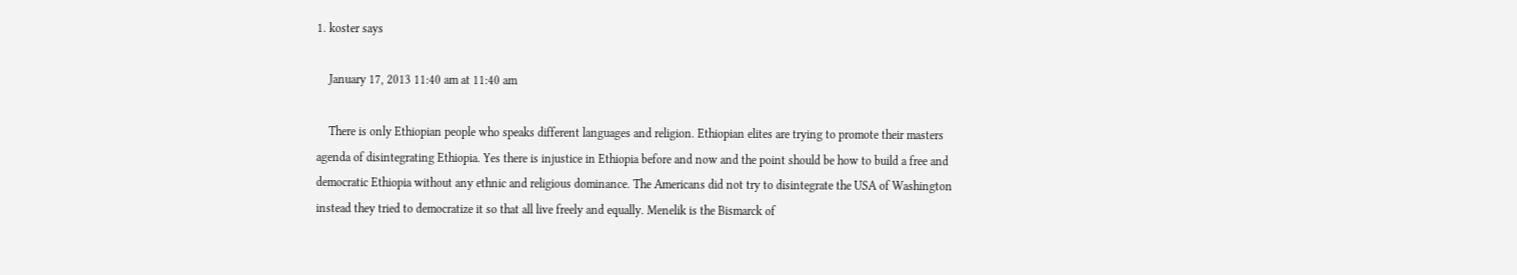1. koster says

    January 17, 2013 11:40 am at 11:40 am

    There is only Ethiopian people who speaks different languages and religion. Ethiopian elites are trying to promote their masters agenda of disintegrating Ethiopia. Yes there is injustice in Ethiopia before and now and the point should be how to build a free and democratic Ethiopia without any ethnic and religious dominance. The Americans did not try to disintegrate the USA of Washington instead they tried to democratize it so that all live freely and equally. Menelik is the Bismarck of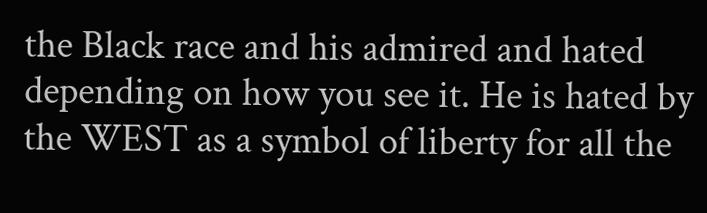the Black race and his admired and hated depending on how you see it. He is hated by the WEST as a symbol of liberty for all the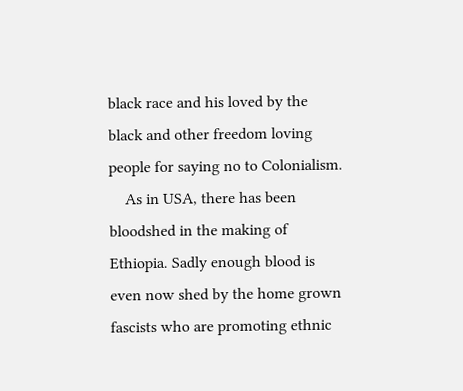black race and his loved by the black and other freedom loving people for saying no to Colonialism.
    As in USA, there has been bloodshed in the making of Ethiopia. Sadly enough blood is even now shed by the home grown fascists who are promoting ethnic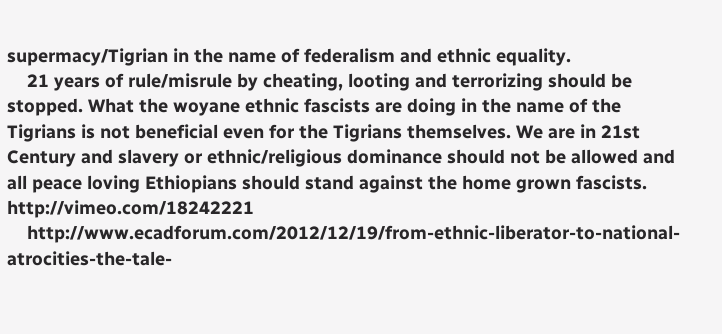supermacy/Tigrian in the name of federalism and ethnic equality.
    21 years of rule/misrule by cheating, looting and terrorizing should be stopped. What the woyane ethnic fascists are doing in the name of the Tigrians is not beneficial even for the Tigrians themselves. We are in 21st Century and slavery or ethnic/religious dominance should not be allowed and all peace loving Ethiopians should stand against the home grown fascists. http://vimeo.com/18242221
    http://www.ecadforum.com/2012/12/19/from-ethnic-liberator-to-national-atrocities-the-tale-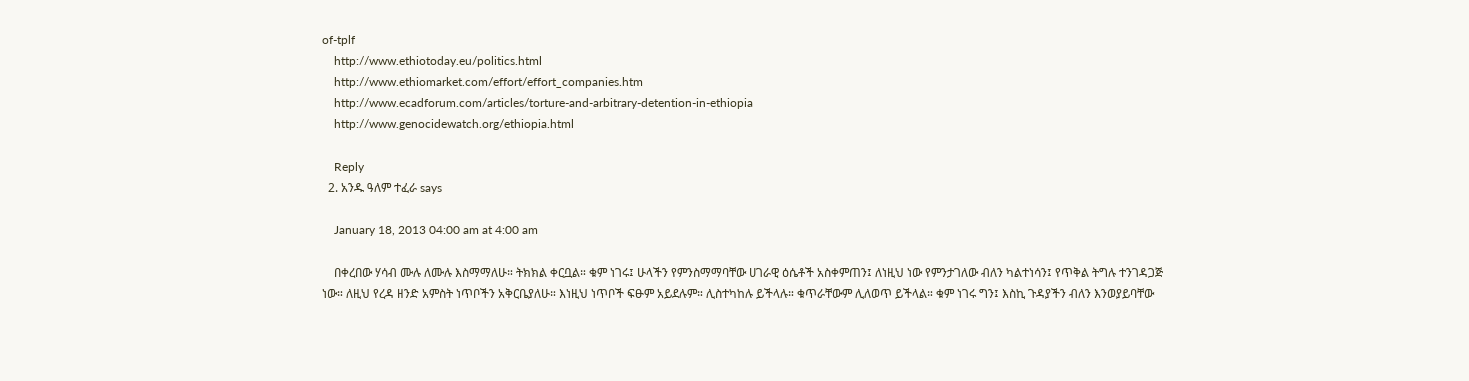of-tplf
    http://www.ethiotoday.eu/politics.html
    http://www.ethiomarket.com/effort/effort_companies.htm
    http://www.ecadforum.com/articles/torture-and-arbitrary-detention-in-ethiopia
    http://www.genocidewatch.org/ethiopia.html

    Reply
  2. አንዱ ዓለም ተፈራ says

    January 18, 2013 04:00 am at 4:00 am

    በቀረበው ሃሳብ ሙሉ ለሙሉ እስማማለሁ። ትክክል ቀርቧል። ቁም ነገሩ፤ ሁላችን የምንስማማባቸው ሀገራዊ ዕሴቶች አስቀምጠን፤ ለነዚህ ነው የምንታገለው ብለን ካልተነሳን፤ የጥቅል ትግሉ ተንገዳጋጅ ነው። ለዚህ የረዳ ዘንድ አምስት ነጥቦችን አቅርቤያለሁ። እነዚህ ነጥቦች ፍፁም አይደሉም። ሊስተካከሉ ይችላሉ። ቁጥራቸውም ሊለወጥ ይችላል። ቁም ነገሩ ግን፤ እስኪ ጉዳያችን ብለን እንወያይባቸው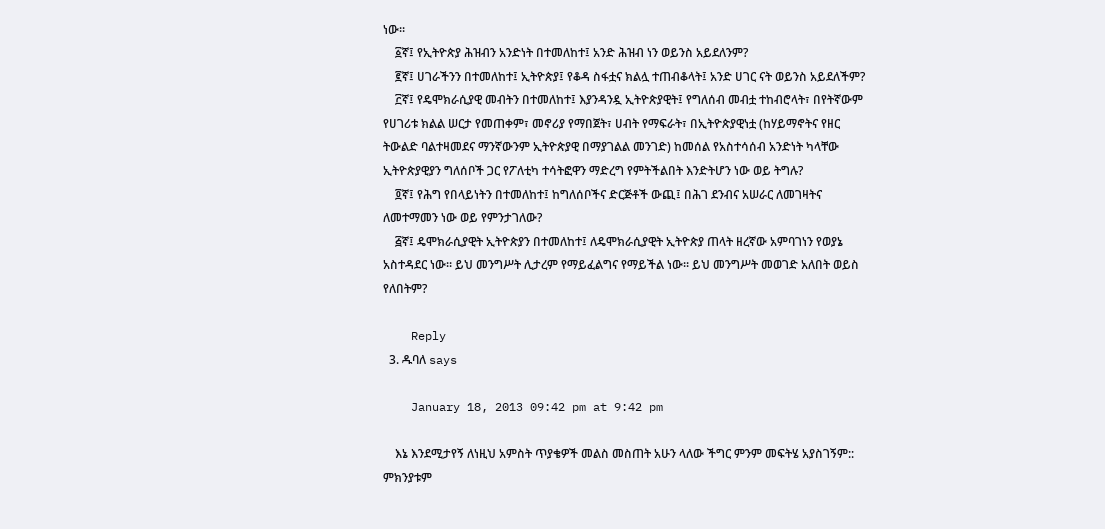ነው።
    ፩ኛ፤ የኢትዮጵያ ሕዝብን አንድነት በተመለከተ፤ አንድ ሕዝብ ነን ወይንስ አይደለንም?
    ፪ኛ፤ ሀገራችንን በተመለከተ፤ ኢትዮጵያ፤ የቆዳ ስፋቷና ክልሏ ተጠብቆላት፤ አንድ ሀገር ናት ወይንስ አይደለችም?
    ፫ኛ፤ የዴሞክራሲያዊ መብትን በተመለከተ፤ እያንዳንዷ ኢትዮጵያዊት፤ የግለሰብ መብቷ ተከብሮላት፣ በየትኛውም የሀገሪቱ ክልል ሠርታ የመጠቀም፣ መኖሪያ የማበጀት፣ ሀብት የማፍራት፣ በኢትዮጵያዊነቷ (ከሃይማኖትና የዘር ትውልድ ባልተዛመደና ማንኛውንም ኢትዮጵያዊ በማያገልል መንገድ) ከመሰል የአስተሳሰብ አንድነት ካላቸው ኢትዮጵያዊያን ግለሰቦች ጋር የፖለቲካ ተሳትፎዋን ማድረግ የምትችልበት እንድትሆን ነው ወይ ትግሉ?
    ፬ኛ፤ የሕግ የበላይነትን በተመለከተ፤ ከግለሰቦችና ድርጅቶች ውጪ፤ በሕገ ደንብና አሠራር ለመገዛትና ለመተማመን ነው ወይ የምንታገለው?
    ፭ኛ፤ ዴሞክራሲያዊት ኢትዮጵያን በተመለከተ፤ ለዴሞክራሲያዊት ኢትዮጵያ ጠላት ዘረኛው አምባገነን የወያኔ አስተዳደር ነው። ይህ መንግሥት ሊታረም የማይፈልግና የማይችል ነው። ይህ መንግሥት መወገድ አለበት ወይስ የለበትም?

    Reply
  3. ዱባለ says

    January 18, 2013 09:42 pm at 9:42 pm

    እኔ እንደሚታየኝ ለነዚህ አምስት ጥያቄዎች መልስ መስጠት አሁን ላለው ችግር ምንም መፍትሄ አያስገኝም:: ምክንያቱም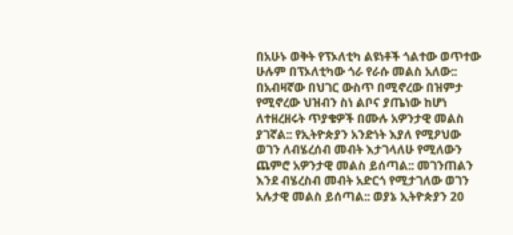በአሁኑ ወቅት የፕኦለቲካ ልዩነቶች ጎልተው ወጥተው ሁሉም በፕኦለቲካው ጎራ የራሱ መልስ አለው:: በአብዛኛው በህገር ውስጥ በሚኖረው በዝምታ የሚኖረው ህዝብን ስነ ልቦና ያጤነው ከሆነ ለተዘረዘሩት ጥያቄዎች በሙሉ አዎንታዊ መልስ ያገኛል:: የኢትዮጵያን አንድነት እያለ የሚዖህው ወገን ለብሄረሰብ መብት እታገላለሁ የሚለውን ጨምሮ አዎንታዊ መልስ ይሰጣል:: መገንጠልን እንደ ብሄረስብ መብት አድርጎ የሚታገለው ወገን አሉታዊ መልስ ይሰጣል:: ወያኔ ኢትዮጵያን 20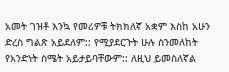አመት ገዝቶ እንኳ የመሪዎቹ ትክክለኛ አቋም እስከ አሁን ድረስ ግልጽ አይደለም:: የሚያደርጉት ሁሉ ስንመለከት የአንድነት ስሜት አይታይባቸውም:: ለዚህ ይመስለኛል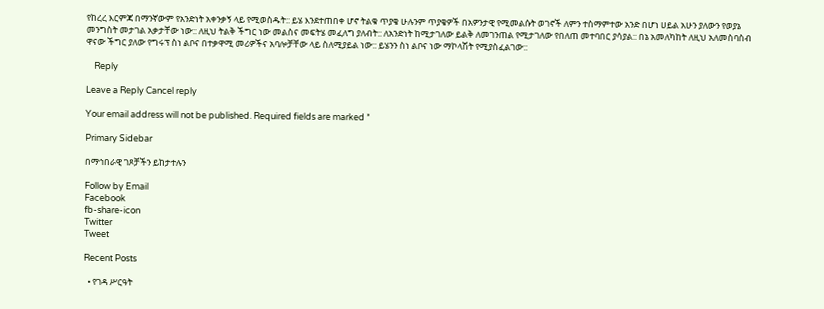የከረረ እርምጃ በማንኛውም የአንድነት አቀንቃኝ ላይ የሚወስዱት:: ይሄ እንደተጠበቀ ሆኖ ትልቁ ጥያቄ ሁሉንም ጥያቄዎች በአዎንታዊ የሚመልሱት ወገኖች ለምን ተስማምተው አንድ በሆነ ሀይል አሁን ያለውን የወያኔ መንግስት መታገል አቃታቸው ነው:: ለዚህ ትልቅ ችግር ነው መልስና መፍትሄ መፈለግ ያለብት:: ለአንድነት ከሚታገለው ይልቅ ለመገንጠል የሚታገለው የበለጠ መተባበር ያሳያል:: በኔ አመለካከት ለዚህ አለመስባስብ ዋናው ችግር ያለው የግሩፕ ስነ ልቦና በተቃዋሚ መሪዎችና አባሎቻቸው ላይ ስለሚያይል ነው:: ይሄንን ስነ ልቦና ነው ማኮላሽት የሚያስፈልገው::

    Reply

Leave a Reply Cancel reply

Your email address will not be published. Required fields are marked *

Primary Sidebar

በማኅበራዊ ገጾቻችን ይከታተሉን

Follow by Email
Facebook
fb-share-icon
Twitter
Tweet

Recent Posts

  • የገዳ ሥርዓት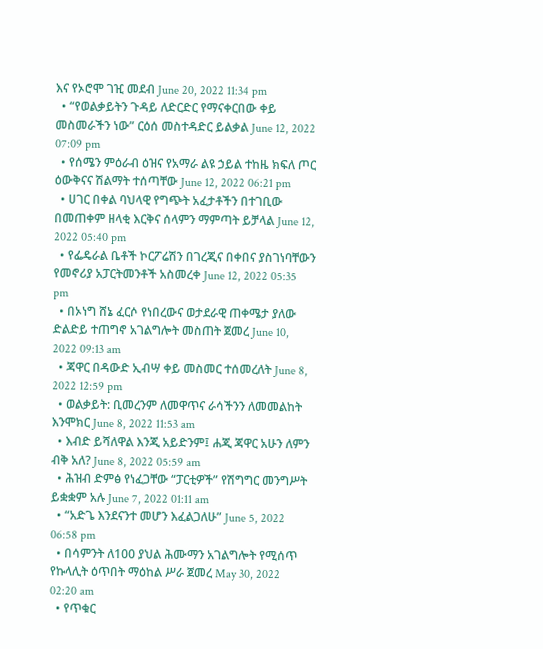እና የኦሮሞ ገዢ መደብ June 20, 2022 11:34 pm
  • “የወልቃይትን ጉዳይ ለድርድር የማናቀርበው ቀይ መስመራችን ነው” ርዕሰ መስተዳድር ይልቃል June 12, 2022 07:09 pm
  • የሰሜን ምዕራብ ዕዝና የአማራ ልዩ ኃይል ተከዜ ክፍለ ጦር ዕውቅናና ሽልማት ተሰጣቸው June 12, 2022 06:21 pm
  • ሀገር በቀል ባህላዊ የግጭት አፈታቶችን በተገቢው በመጠቀም ዘላቂ እርቅና ሰላምን ማምጣት ይቻላል June 12, 2022 05:40 pm
  • የፌዴራል ቤቶች ኮርፖሬሽን በገረጂና በቀበና ያስገነባቸውን የመኖሪያ አፓርትመንቶች አስመረቀ June 12, 2022 05:35 pm
  • በኦነግ ሸኔ ፈርሶ የነበረውና ወታደራዊ ጠቀሜታ ያለው ድልድይ ተጠግኖ አገልግሎት መስጠት ጀመረ June 10, 2022 09:13 am
  • ጃዋር በዳውድ ኢብሣ ቀይ መስመር ተሰመረለት June 8, 2022 12:59 pm
  • ወልቃይት: ቢመረንም ለመዋጥና ራሳችንን ለመመልከት እንሞክር June 8, 2022 11:53 am
  • እብድ ይሻለዋል እንጂ አይድንም፤ ሐጂ ጃዋር አሁን ለምን ብቅ አለ? June 8, 2022 05:59 am
  • ሕዝብ ድምፅ የነፈጋቸው “ፓርቲዎች” የሽግግር መንግሥት ይቋቋም አሉ June 7, 2022 01:11 am
  • “አድጌ እንደናንተ መሆን እፈልጋለሁ” June 5, 2022 06:58 pm
  • በሳምንት ለ100 ያህል ሕሙማን አገልግሎት የሚሰጥ የኩላሊት ዕጥበት ማዕከል ሥራ ጀመረ May 30, 2022 02:20 am
  • የጥቁር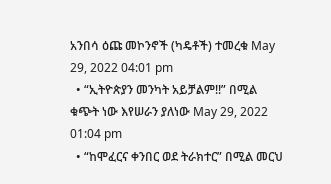አንበሳ ዕጩ መኮንኖች (ካዴቶች) ተመረቁ May 29, 2022 04:01 pm
  • “ኢትዮጵያን መንካት አይቻልም!!” በሚል ቁጭት ነው እየሠራን ያለነው May 29, 2022 01:04 pm
  • “ከሞፈርና ቀንበር ወደ ትራክተር” በሚል መርህ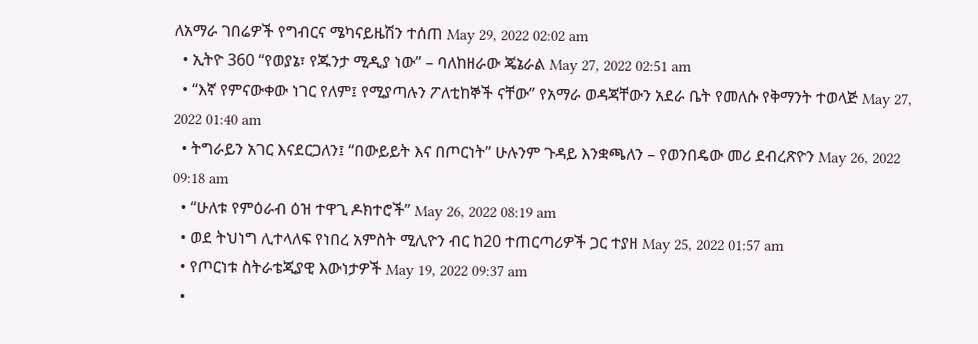ለአማራ ገበሬዎች የግብርና ሜካናይዜሽን ተሰጠ May 29, 2022 02:02 am
  • ኢትዮ 360 “የወያኔ፣ የጁንታ ሚዲያ ነው” – ባለከዘራው ጄኔራል May 27, 2022 02:51 am
  • “እኛ የምናውቀው ነገር የለም፤ የሚያጣሉን ፖለቲከኞች ናቸው” የአማራ ወዳጃቸውን አደራ ቤት የመለሱ የቅማንት ተወላጅ May 27, 2022 01:40 am
  • ትግራይን አገር እናደርጋለን፤ “በውይይት እና በጦርነት” ሁሉንም ጉዳይ እንቋጫለን – የወንበዴው መሪ ደብረጽዮን May 26, 2022 09:18 am
  • “ሁለቱ የምዕራብ ዕዝ ተዋጊ ዶክተሮች” May 26, 2022 08:19 am
  • ወደ ትህነግ ሊተላለፍ የነበረ አምስት ሚሊዮን ብር ከ20 ተጠርጣሪዎች ጋር ተያዘ May 25, 2022 01:57 am
  • የጦርነቱ ስትራቴጂያዊ እውነታዎች May 19, 2022 09:37 am
  •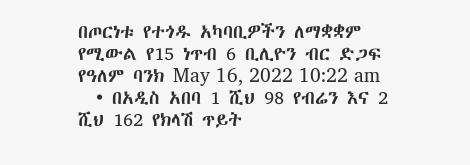በጦርነቱ የተጎዱ አካባቢዎችን ለማቋቋም የሚውል የ15 ነጥብ 6 ቢሊዮን ብር ድጋፍ የዓለም ባንክ May 16, 2022 10:22 am
  • በአዲስ አበባ 1 ሺህ 98 የብሬን እና 2 ሺህ 162 የክላሽ ጥይት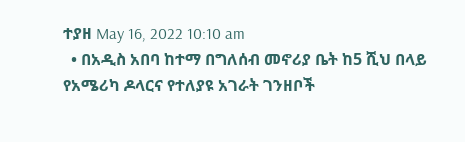ተያዘ May 16, 2022 10:10 am
  • በአዲስ አበባ ከተማ በግለሰብ መኖሪያ ቤት ከ5 ሺህ በላይ የአሜሪካ ዶላርና የተለያዩ አገራት ገንዘቦች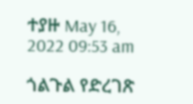ተያዙ May 16, 2022 09:53 am

ጎልጉል የድረገጽ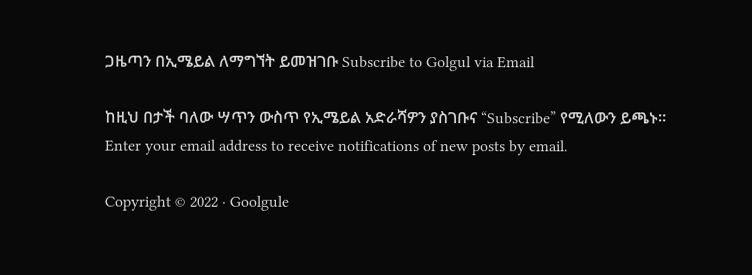ጋዜጣን በኢሜይል ለማግኘት ይመዝገቡ Subscribe to Golgul via Email

ከዚህ በታች ባለው ሣጥን ውስጥ የኢሜይል አድራሻዎን ያስገቡና “Subscribe” የሚለውን ይጫኑ፡፡
Enter your email address to receive notifications of new posts by email.

Copyright © 2022 · Goolgule